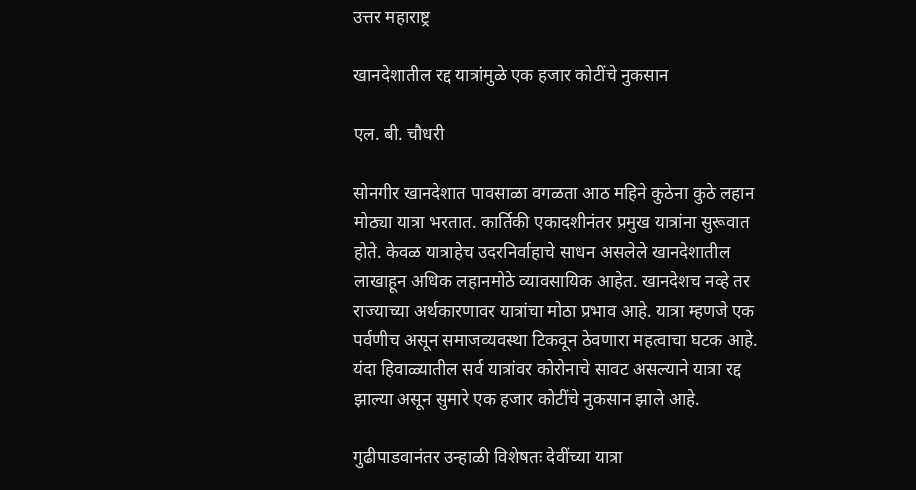उत्तर महाराष्ट्र

खानदेशातील रद्द यात्रांमुळे एक हजार कोटींचे नुकसान

एल. बी. चौधरी

सोनगीर खानदेशात पावसाळा वगळता आठ महिने कुठेना कुठे लहान मोठ्या यात्रा भरतात. कार्तिकी एकादशीनंतर प्रमुख यात्रांना सुरूवात होते. केवळ यात्राहेच उदरनिर्वाहाचे साधन असलेले खानदेशातील लाखाहून अधिक लहानमोठे व्यावसायिक आहेत. खानदेशच नव्हे तर राज्याच्या अर्थकारणावर यात्रांचा मोठा प्रभाव आहे. यात्रा म्हणजे एक पर्वणीच असून समाजव्यवस्था टिकवून ठेवणारा महत्वाचा घटक आहे. यंदा हिवाळ्यातील सर्व यात्रांवर कोरोनाचे सावट असल्याने यात्रा रद्द झाल्या असून सुमारे एक हजार कोटींचे नुकसान झाले आहे.

गुढीपाडवानंतर उन्हाळी विशेषतः देवींच्या यात्रा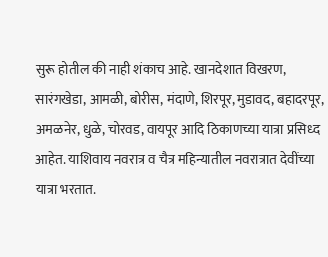सुरू होतील की नाही शंकाच आहे. खानदेशात विखरण, सारंगखेडा, आमळी, बोरीस, मंदाणे, शिरपूर, मुडावद, बहादरपूर, अमळनेर, धुळे, चोरवड, वायपूर आदि ठिकाणच्या यात्रा प्रसिध्द आहेत. याशिवाय नवरात्र व चैत्र महिन्यातील नवरात्रात देवींच्या यात्रा भरतात.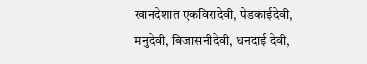खानदेशात एकविरादेवी, पेडकाईदेवी, मनुदेवी, बिजासनीदेवी, धनदाई देवी,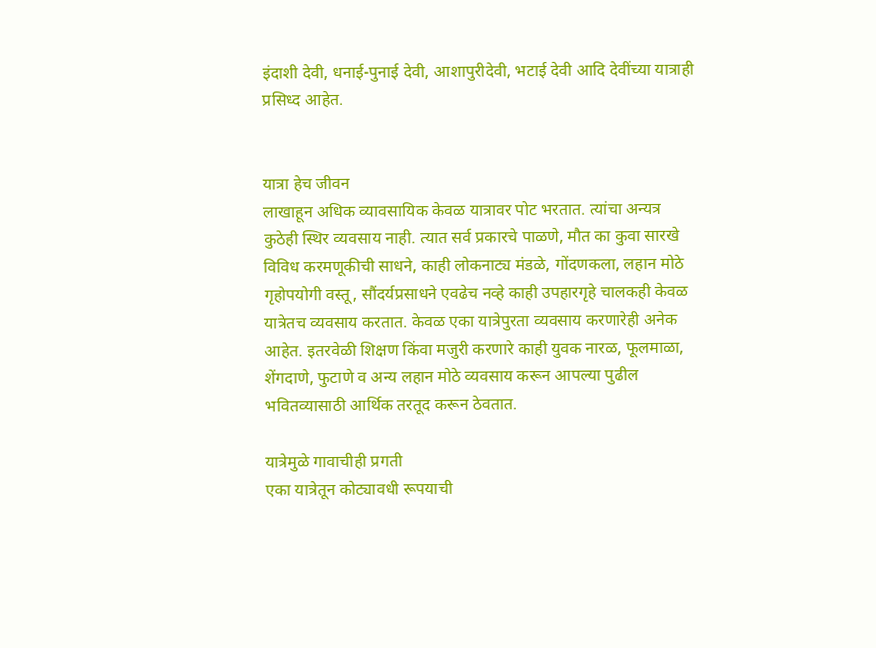इंदाशी देवी, धनाई-पुनाई देवी, आशापुरीदेवी, भटाई देवी आदि देवींच्या यात्राही प्रसिध्द आहेत.


यात्रा हेच जीवन
लाखाहून अधिक व्यावसायिक केवळ यात्रावर पोट भरतात. त्यांचा अन्यत्र कुठेही स्थिर व्यवसाय नाही. त्यात सर्व प्रकारचे पाळणे, मौत का कुवा सारखे विविध करमणूकीची साधने, काही लोकनाट्य मंडळे, गोंदणकला, लहान मोठे गृहोपयोगी वस्तू, सौंदर्यप्रसाधने एवढेच नव्हे काही उपहारगृहे चालकही केवळ यात्रेतच व्यवसाय करतात. केवळ एका यात्रेपुरता व्यवसाय करणारेही अनेक आहेत. इतरवेळी शिक्षण किंवा मजुरी करणारे काही युवक नारळ, फूलमाळा, शेंगदाणे, फुटाणे व अन्य लहान मोठे व्यवसाय करून आपल्या पुढील भवितव्यासाठी आर्थिक तरतूद करून ठेवतात.

यात्रेमुळे गावाचीही प्रगती
एका यात्रेतून कोट्यावधी रूपयाची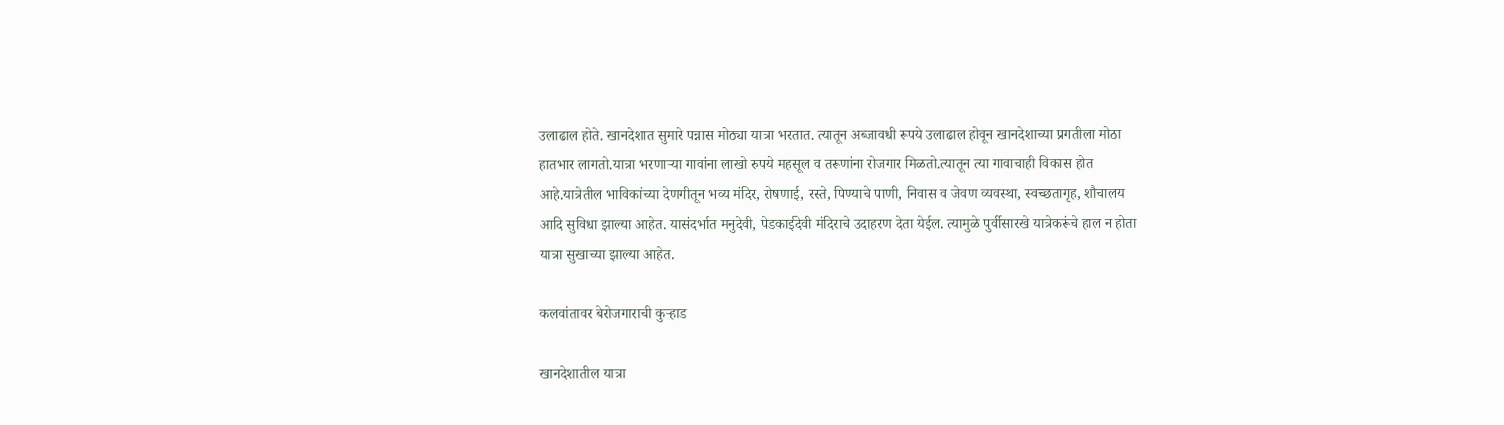उलाढाल होते. खानदेशात सुमारे पन्नास मोठ्या यात्रा भरतात. त्यातून अब्जावधी रूपये उलाढाल होवून खानदेशाच्या प्रगतीला मोठा हातभार लागतो.यात्रा भरणाऱ्या गावांना लाखो रुपये महसूल व तरूणांना रोजगार मिळतो.त्यातून त्या गावाचाही विकास होत आहे.यात्रेतील भाविकांच्या देणगीतून भव्य मंदिर, रोषणाई, रस्ते, पिण्याचे पाणी, निवास व जेवण व्यवस्था, स्वच्छतागृह, शौचालय आदि सुविधा झाल्या आहेत. यासंदर्भात मनुदेवी, पेडकाईदेवी मंदिराचे उदाहरण देता येईल. त्यामुळे पुर्वीसारखे यात्रेकरूंचे हाल न होता यात्रा सुखाच्या झाल्या आहेत.

कलवांतावर बेरोजगाराची कुऱ्हाड

खानदेशातील यात्रा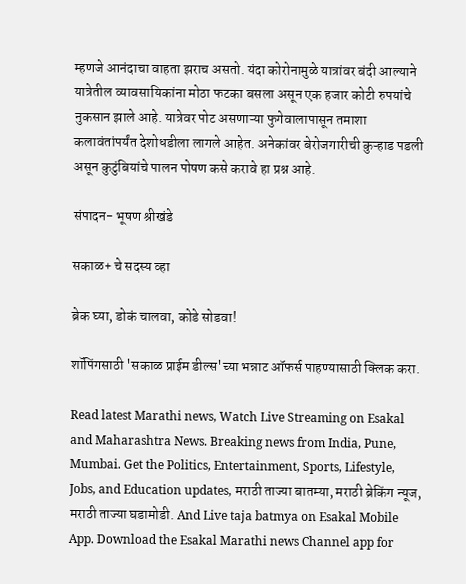म्हणजे आनंदाचा वाहता झराच असतो. यंदा कोरोनामुळे यात्रांवर बंदी आल्याने यात्रेतील व्यावसायिकांना मोठा फटका बसला असून एक हजार कोटी रुपयांचे नुकसान झाले आहे. यात्रेवर पोट असणाऱ्या फुगेवालापासून तमाशा कलावंतांपर्यंत देशोधडीला लागले आहेत. अनेकांवर बेरोजगारीची कुऱ्हाड पडली असून कुटुंबियांचे पालन पोषण कसे करावे हा प्रश्न आहे.

संपादन- भूषण श्रीखंडे

सकाळ+ चे सदस्य व्हा

ब्रेक घ्या, डोकं चालवा, कोडे सोडवा!

शॉपिंगसाठी 'सकाळ प्राईम डील्स'च्या भन्नाट ऑफर्स पाहण्यासाठी क्लिक करा.

Read latest Marathi news, Watch Live Streaming on Esakal and Maharashtra News. Breaking news from India, Pune, Mumbai. Get the Politics, Entertainment, Sports, Lifestyle, Jobs, and Education updates, मराठी ताज्या बातम्या, मराठी ब्रेकिंग न्यूज, मराठी ताज्या घडामोडी. And Live taja batmya on Esakal Mobile App. Download the Esakal Marathi news Channel app for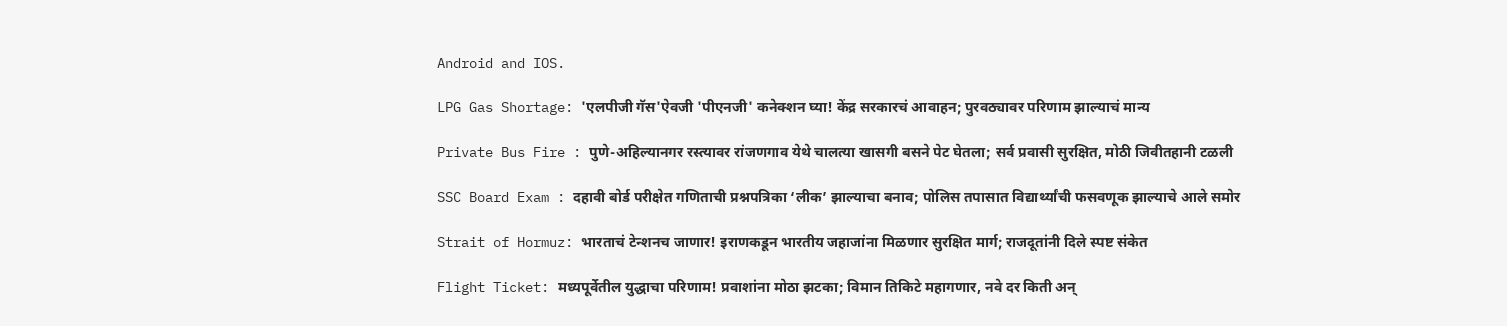Android and IOS.

LPG Gas Shortage: 'एलपीजी गॅस'ऐवजी 'पीएनजी' कनेक्शन घ्या! केंद्र सरकारचं आवाहन; पुरवठ्यावर परिणाम झाल्याचं मान्य

Private Bus Fire : पुणे-अहिल्यानगर रस्त्यावर रांजणगाव येथे चालत्या खासगी बसने पेट घेतला; सर्व प्रवासी सुरक्षित, मोठी जिवीतहानी टळली

SSC Board Exam : दहावी बोर्ड परीक्षेत गणिताची प्रश्नपत्रिका ‘लीक’ झाल्याचा बनाव; पोलिस तपासात विद्यार्थ्यांची फसवणूक झाल्याचे आले समोर

Strait of Hormuz: भारताचं टेन्शनच जाणार! इराणकडून भारतीय जहाजांना मिळणार सुरक्षित मार्ग; राजदूतांनी दिले स्पष्ट संकेत

Flight Ticket: मध्यपूर्वेतील युद्धाचा परिणाम! प्रवाशांना मोठा झटका; विमान तिकिटे महागणार, नवे दर किती अन्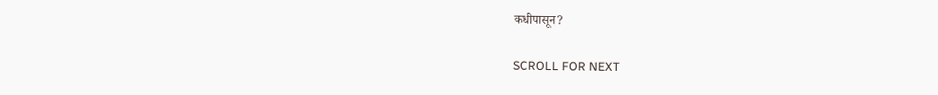कधीपासून?

SCROLL FOR NEXT